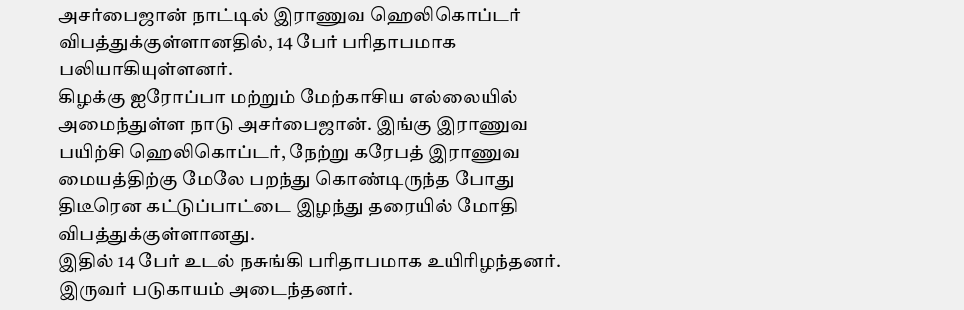அசர்பைஜான் நாட்டில் இராணுவ ஹெலிகொப்டர் விபத்துக்குள்ளானதில், 14 பேர் பரிதாபமாக பலியாகியுள்ளனர்.
கிழக்கு ஐரோப்பா மற்றும் மேற்காசிய எல்லையில் அமைந்துள்ள நாடு அசர்பைஜான். இங்கு இராணுவ பயிற்சி ஹெலிகொப்டர், நேற்று கரேபத் இராணுவ மையத்திற்கு மேலே பறந்து கொண்டிருந்த போது திடீரென கட்டுப்பாட்டை இழந்து தரையில் மோதி விபத்துக்குள்ளானது.
இதில் 14 பேர் உடல் நசுங்கி பரிதாபமாக உயிரிழந்தனர். இருவர் படுகாயம் அடைந்தனர்.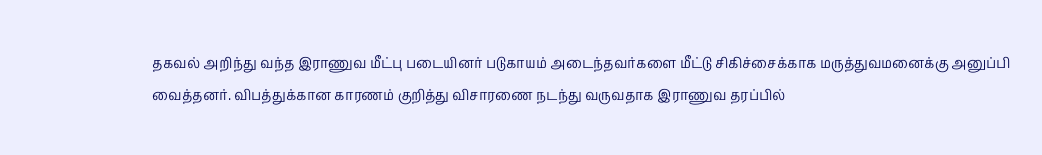தகவல் அறிந்து வந்த இராணுவ மீட்பு படையினர் படுகாயம் அடைந்தவர்களை மீட்டு சிகிச்சைக்காக மருத்துவமனைக்கு அனுப்பி வைத்தனர். விபத்துக்கான காரணம் குறித்து விசாரணை நடந்து வருவதாக இராணுவ தரப்பில்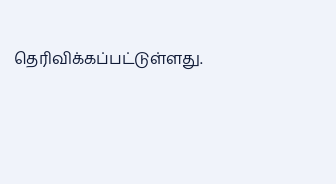தெரிவிக்கப்பட்டுள்ளது.